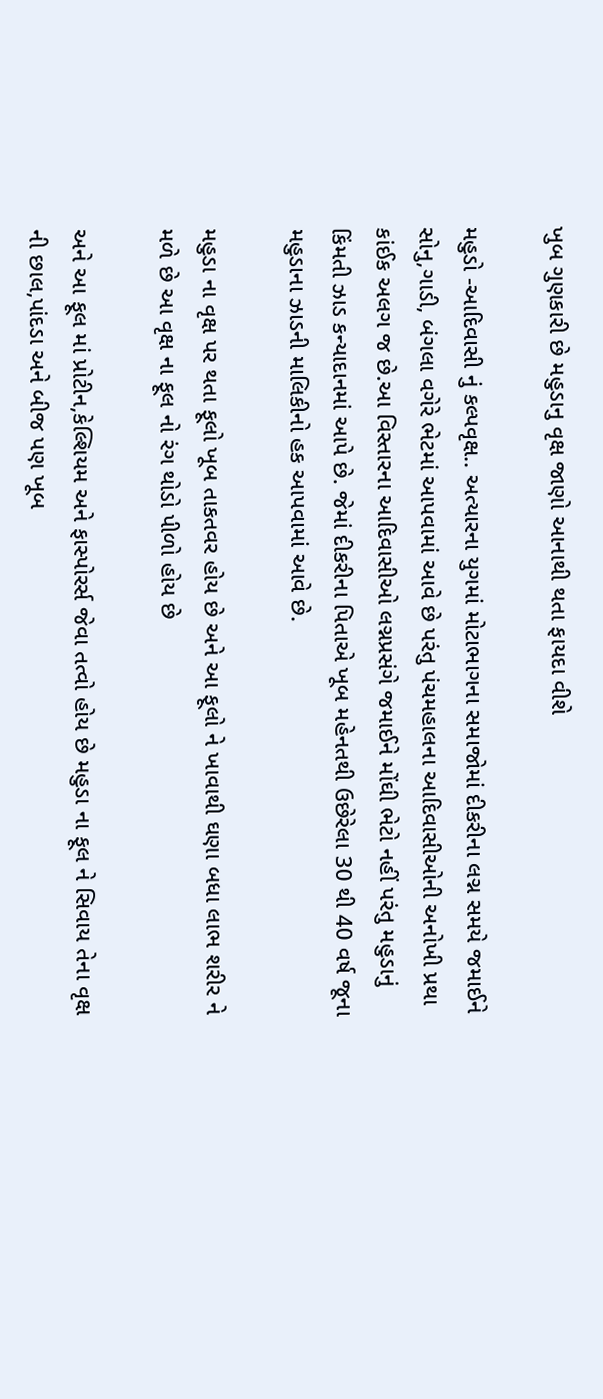ખુબ ગુણકારી છે મહુડાનુ વૃક્ષ જાણો આનાથી થતા ફાયદા વીશે

મહુડો -આદિવાસી નું કલ્પવૃક્ષ.. અત્યારના યુગમાં મોટાભાગના સમાજોમાં દીકરીના લગ્ન સમયે જમાઈને સોનુ,ગાડી, બંગલા વગેરે ભેટમાં આપવામાં આવે છે પરંતુ પંચમહાલના આદિવાસીઓની અનોખી પ્રથા કાંઈક અલગ જ છે.આ વિસ્તારના આદિવાસીઓ લગ્નપ્રસંગે જમાઈને મોંઘી ભેટો નહીં પરંતુ મહુડાનું કિંમતી ઝાડ કન્યાદાનમાં આપે છે. જેમાં દીકરીના પિતાએ ખૂબ મહેનતથી ઉછેરેલા 30 થી 40 વર્ષ જૂના મહુડાના ઝાડની માલિકીનો હક આપવામાં આવે છે.

મહુડા ના વૃક્ષ પર થતા ફૂલો ખૂબ તાકતવર હોય છે અને આ ફૂલો ને ખાવાથી ઘણા બધા લાભ શરીર ને મળે છે આ વૃક્ષ ના ફૂલ નો રંગ થોડો પીળો હોય છે

અને આ ફૂલ માં પ્રોટીન,કેલ્શિયમ અને ફાસ્પોરર્સ જેવા તત્વો હોય છે મહુડા ના ફૂલ ને સિવાય તેના વૃક્ષ ની છાલ,પાંદડા અને બીજ પણ ખૂબ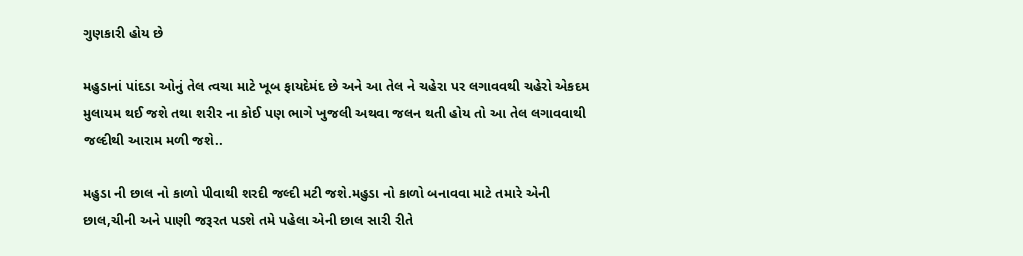ગુણકારી હોય છે

મહુડાનાં પાંદડા ઓનું તેલ ત્વચા માટે ખૂબ ફાયદેમંદ છે અને આ તેલ ને ચહેરા પર લગાવવથી ચહેરો એકદમ મુલાયમ થઈ જશે તથા શરીર ના કોઈ પણ ભાગે ખુજલી અથવા જલન થતી હોય તો આ તેલ લગાવવાથી જલ્દીથી આરામ મળી જશે..

મહુડા ની છાલ નો કાળો પીવાથી શરદી જલ્દી મટી જશે.મહુડા નો કાળો બનાવવા માટે તમારે એની છાલ,ચીની અને પાણી જરૂરત પડશે તમે પહેલા એની છાલ સારી રીતે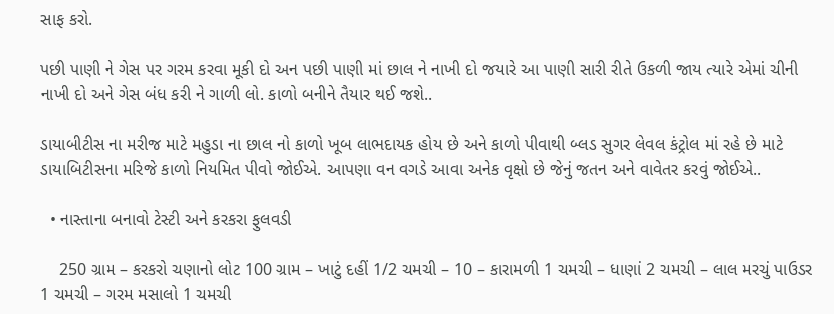સાફ કરો.

પછી પાણી ને ગેસ પર ગરમ કરવા મૂકી દો અન પછી પાણી માં છાલ ને નાખી દો જયારે આ પાણી સારી રીતે ઉકળી જાય ત્યારે એમાં ચીની નાખી દો અને ગેસ બંધ કરી ને ગાળી લો. કાળો બનીને તૈયાર થઈ જશે..

ડાયાબીટીસ ના મરીજ માટે મહુડા ના છાલ નો કાળો ખૂબ લાભદાયક હોય છે અને કાળો પીવાથી બ્લડ સુગર લેવલ કંટ્રોલ માં રહે છે માટે ડાયાબિટીસના મરિજે કાળો નિયમિત પીવો જોઈએ. આપણા વન વગડે આવા અનેક વૃક્ષો છે જેનું જતન અને વાવેતર કરવું જોઈએ..

  • નાસ્તાના બનાવો ટેસ્ટી અને કરકરા ફુલવડી

    250 ગ્રામ – કરકરો ચણાનો લોટ 100 ગ્રામ – ખાટું દહીં 1/2 ચમચી – 10 – કારામળી 1 ચમચી – ધાણાં 2 ચમચી – લાલ મરચું પાઉડર 1 ચમચી – ગરમ મસાલો 1 ચમચી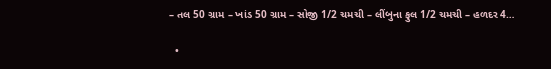– તલ 50 ગ્રામ – ખાંડ 50 ગ્રામ – સોજી 1/2 ચમચી – લીંબુના ફુલ 1/2 ચમચી – હળદર 4…

  •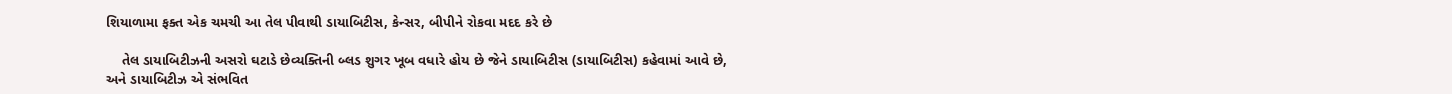શિયાળામા ફક્ત એક ચમચી આ તેલ પીવાથી ડાયાબિટીસ, કેન્સર, બીપીને રોકવા મદદ કરે છે

    તેલ ડાયાબિટીઝની અસરો ઘટાડે છેવ્યક્તિની બ્લડ શુગર ખૂબ વધારે હોય છે જેને ડાયાબિટીસ (ડાયાબિટીસ) કહેવામાં આવે છે, અને ડાયાબિટીઝ એ સંભવિત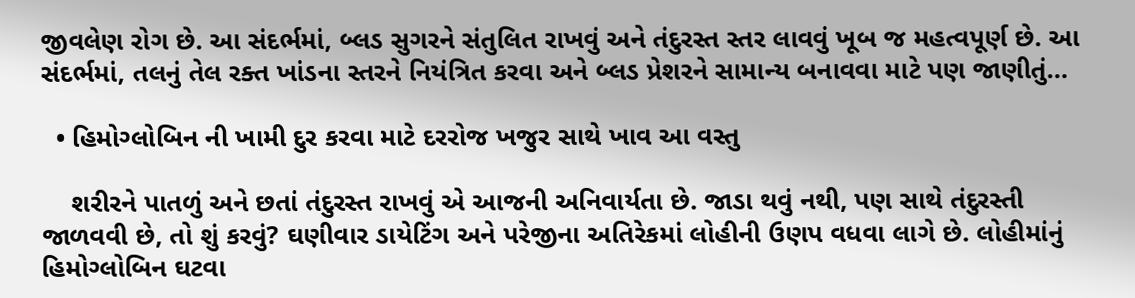જીવલેણ રોગ છે. આ સંદર્ભમાં, બ્લડ સુગરને સંતુલિત રાખવું અને તંદુરસ્ત સ્તર લાવવું ખૂબ જ મહત્વપૂર્ણ છે. આ સંદર્ભમાં, તલનું તેલ રક્ત ખાંડના સ્તરને નિયંત્રિત કરવા અને બ્લડ પ્રેશરને સામાન્ય બનાવવા માટે પણ જાણીતું…

  • હિમોગ્લોબિન ની ખામી દુર કરવા માટે દરરોજ ખજુર સાથે ખાવ આ વસ્તુ

    શરીરને પાતળું અને છતાં તંદુરસ્ત રાખવું એ આજની અનિવાર્યતા છે. જાડા થવું નથી, પણ સાથે તંદુરસ્તી જાળવવી છે, તો શું કરવું? ઘણીવાર ડાયેટિંગ અને પરેજીના અતિરેકમાં લોહીની ઉણપ વધવા લાગે છે. લોહીમાંનું હિમોગ્લોબિન ઘટવા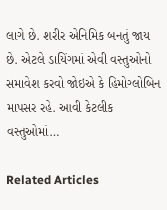લાગે છે. શરીર એનિમિક બનતું જાય છે. એટલે ડાયિંગમાં એવી વસ્તુઓનો સમાવેશ કરવો જોઇએ કે હિમોગ્લોબિન માપસર રહે. આવી કેટલીક વસ્તુઓમાં…

Related Articles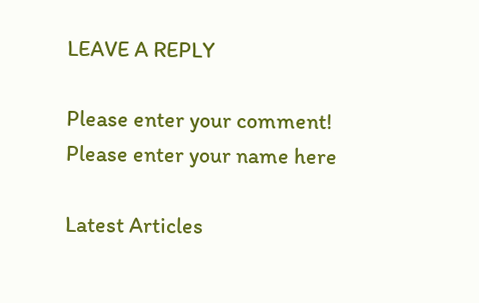LEAVE A REPLY

Please enter your comment!
Please enter your name here

Latest Articles